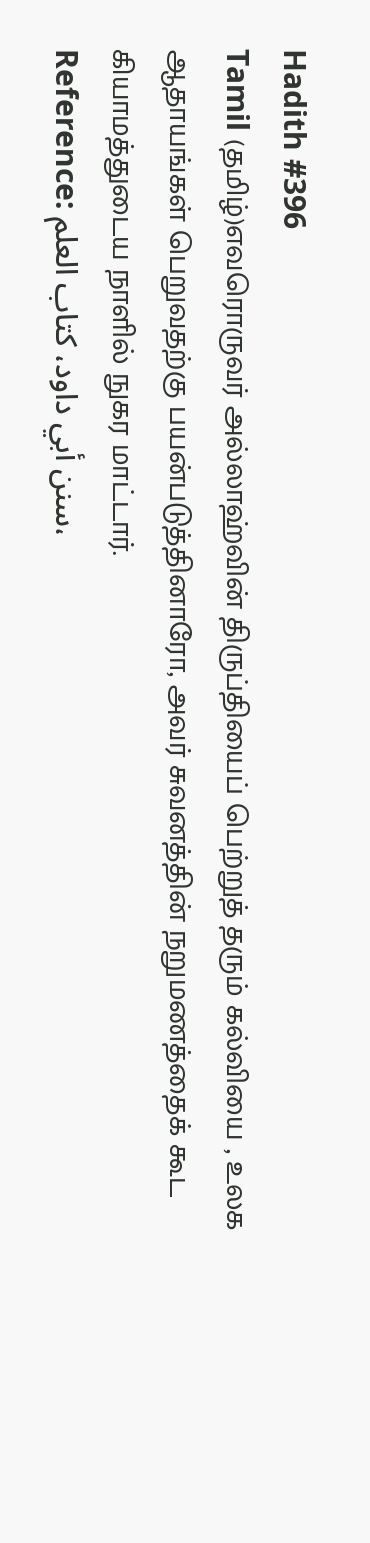Hadith #396
Tamil (தமிழ்)எவரொருவர் அல்லாஹ்வின் திருப்தியைப் பெற்றுத் தரும் கல்வியை , உலக ஆதாயங்கள் பெறுவதற்கு பயன்படுத்தினாரோ, அவர் சுவனத்தின் நறுமணத்தைக் கூட கியாமத்துடைய நாளில் நுகர மாட்டார்.
Reference: سنن أبي داود، کتاب العلم،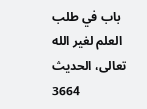باب في طلب العلم لغير الله تعالى، الحدیث 3664